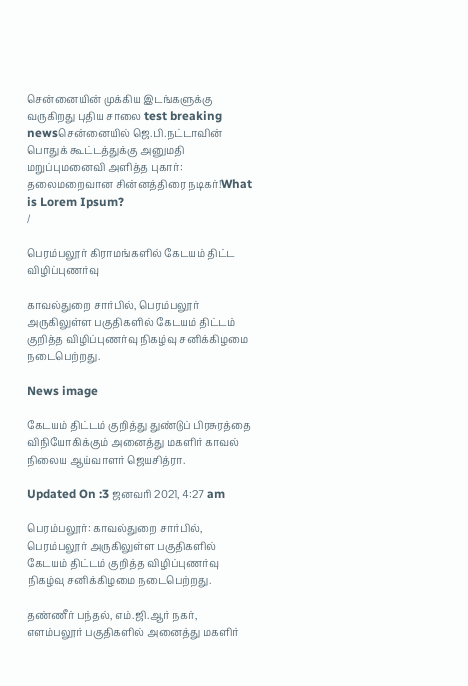சென்னையின் முக்கிய இடங்களுக்கு வருகிறது புதிய சாலை test breaking newsசென்னையில் ஜெ.பி.நட்டாவின் பொதுக் கூட்டத்துக்கு அனுமதி மறுப்புமனைவி அளித்த புகார்: தலைமறைவான சின்னத்திரை நடிகர்!What is Lorem Ipsum?
/

பெரம்பலூர் கிராமங்களில் கேடயம் திட்ட விழிப்புணர்வு

காவல்துறை சார்பில், பெரம்பலூர் அருகிலுள்ள பகுதிகளில் கேடயம் திட்டம் குறித்த விழிப்புணர்வு நிகழ்வு சனிக்கிழமை நடைபெற்றது.

News image

கேடயம் திட்டம் குறித்து துண்டுப் பிரசுரத்தை விநியோகிக்கும் அனைத்து மகளிர் காவல் நிலைய ஆய்வாளர் ஜெயசித்ரா.

Updated On :3 ஜனவரி 2021, 4:27 am

பெரம்பலூர்: காவல்துறை சார்பில், பெரம்பலூர் அருகிலுள்ள பகுதிகளில் கேடயம் திட்டம் குறித்த விழிப்புணர்வு நிகழ்வு சனிக்கிழமை நடைபெற்றது.

தண்ணீர் பந்தல், எம்.ஜி.ஆர் நகர், எளம்பலூர் பகுதிகளில் அனைத்து மகளிர்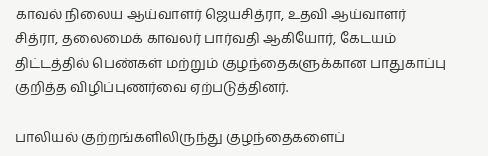காவல் நிலைய ஆய்வாளர் ஜெயசித்ரா, உதவி ஆய்வாளர் சித்ரா, தலைமைக் காவலர் பார்வதி ஆகியோர், கேடயம் திட்டத்தில் பெண்கள் மற்றும் குழந்தைகளுக்கான பாதுகாப்பு குறித்த விழிப்புணர்வை ஏற்படுத்தினர்.

பாலியல் குற்றங்களிலிருந்து குழந்தைகளைப்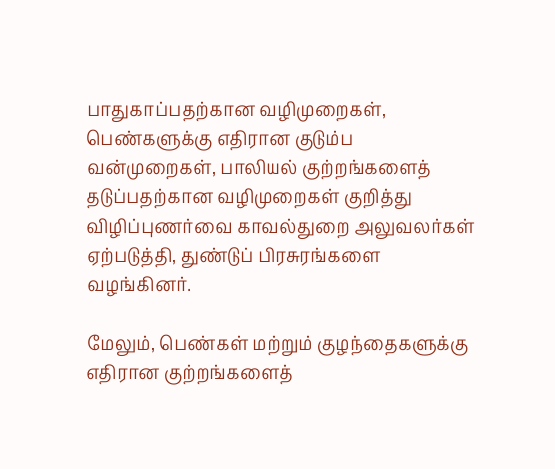பாதுகாப்பதற்கான வழிமுறைகள், பெண்களுக்கு எதிரான குடும்ப வன்முறைகள், பாலியல் குற்றங்களைத் தடுப்பதற்கான வழிமுறைகள் குறித்து விழிப்புணர்வை காவல்துறை அலுவலர்கள் ஏற்படுத்தி, துண்டுப் பிரசுரங்களை வழங்கினர்.

மேலும், பெண்கள் மற்றும் குழந்தைகளுக்கு எதிரான குற்றங்களைத்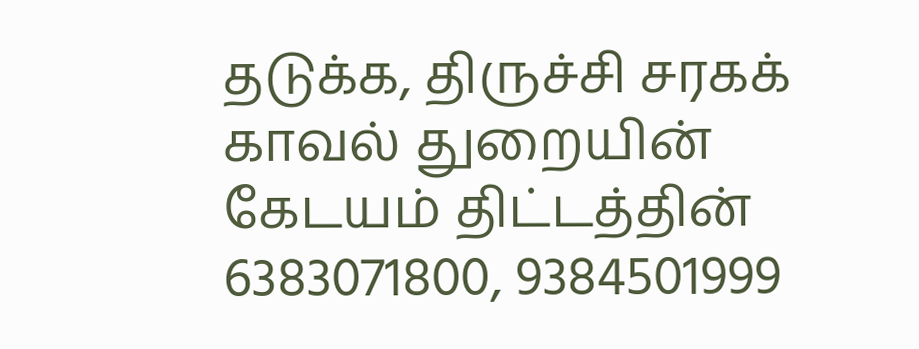தடுக்க, திருச்சி சரகக் காவல் துறையின் கேடயம் திட்டத்தின் 6383071800, 9384501999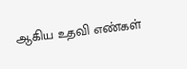ஆகிய உதவி எண்கள்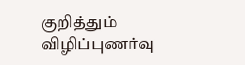குறித்தும் விழிப்புணர்வு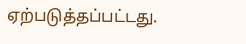ஏற்படுத்தப்பட்டது.